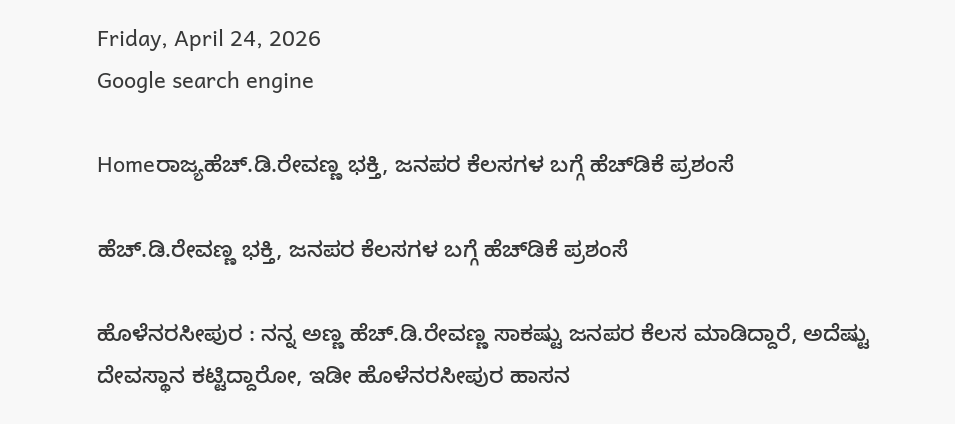Friday, April 24, 2026
Google search engine

Homeರಾಜ್ಯಹೆಚ್.ಡಿ.ರೇವಣ್ಣ ಭಕ್ತಿ, ಜನಪರ ಕೆಲಸಗಳ ಬಗ್ಗೆ ಹೆಚ್‌ಡಿಕೆ ಪ್ರಶಂಸೆ

ಹೆಚ್.ಡಿ.ರೇವಣ್ಣ ಭಕ್ತಿ, ಜನಪರ ಕೆಲಸಗಳ ಬಗ್ಗೆ ಹೆಚ್‌ಡಿಕೆ ಪ್ರಶಂಸೆ

ಹೊಳೆನರಸೀಪುರ : ನನ್ನ ಅಣ್ಣ ಹೆಚ್.ಡಿ.ರೇವಣ್ಣ ಸಾಕಷ್ಟು ಜನಪರ ಕೆಲಸ ಮಾಡಿದ್ದಾರೆ, ಅದೆಷ್ಟು ದೇವಸ್ಥಾನ ಕಟ್ಟಿದ್ದಾರೋ, ಇಡೀ ಹೊಳೆನರಸೀಪುರ ಹಾಸನ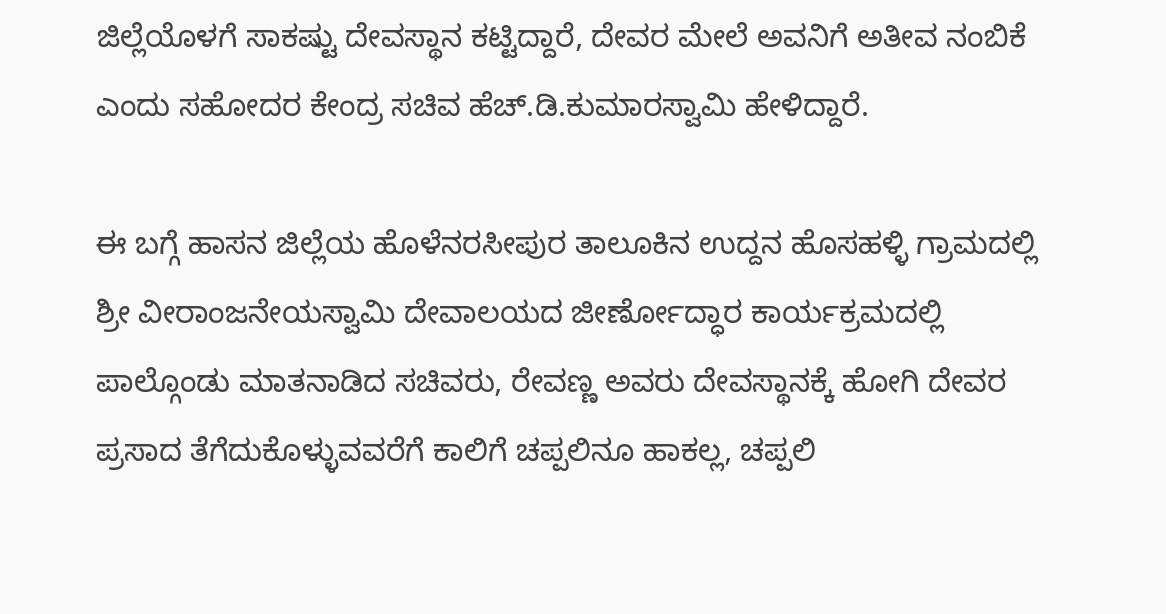ಜಿಲ್ಲೆಯೊಳಗೆ ಸಾಕಷ್ಟು ದೇವಸ್ಥಾನ ಕಟ್ಟಿದ್ದಾರೆ, ದೇವರ ಮೇಲೆ ಅವನಿಗೆ ಅತೀವ ನಂಬಿಕೆ ಎಂದು ಸಹೋದರ ಕೇಂದ್ರ ಸಚಿವ ಹೆಚ್.ಡಿ.ಕುಮಾರಸ್ವಾಮಿ ಹೇಳಿದ್ದಾರೆ.

ಈ ಬಗ್ಗೆ ಹಾಸನ ಜಿಲ್ಲೆಯ ಹೊಳೆನರಸೀಪುರ ತಾಲೂಕಿನ ಉದ್ದನ ಹೊಸಹಳ್ಳಿ ಗ್ರಾಮದಲ್ಲಿ ಶ್ರೀ ವೀರಾಂಜನೇಯಸ್ವಾಮಿ ದೇವಾಲಯದ ಜೀರ್ಣೋದ್ಧಾರ ಕಾರ್ಯಕ್ರಮದಲ್ಲಿ ಪಾಲ್ಗೊಂಡು ಮಾತನಾಡಿದ ಸಚಿವರು, ರೇವಣ್ಣ ಅವರು ದೇವಸ್ಥಾನಕ್ಕೆ ಹೋಗಿ ದೇವರ ಪ್ರಸಾದ ತೆಗೆದುಕೊಳ್ಳುವವರೆಗೆ ಕಾಲಿಗೆ ಚಪ್ಪಲಿನೂ ಹಾಕಲ್ಲ, ಚಪ್ಪಲಿ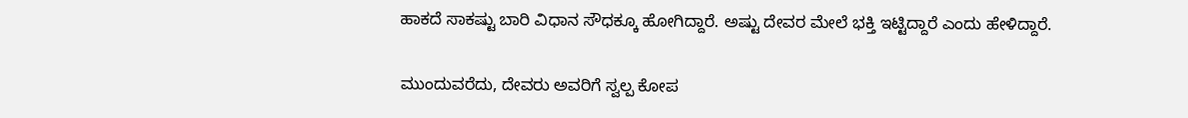ಹಾಕದೆ ಸಾಕಷ್ಟು ಬಾರಿ ವಿಧಾನ ಸೌಧಕ್ಕೂ ಹೋಗಿದ್ದಾರೆ. ಅಷ್ಟು ದೇವರ ಮೇಲೆ ಭಕ್ತಿ ಇಟ್ಟಿದ್ದಾರೆ ಎಂದು ಹೇಳಿದ್ದಾರೆ.

ಮುಂದುವರೆದು, ದೇವರು ಅವರಿಗೆ ಸ್ವಲ್ಪ ಕೋಪ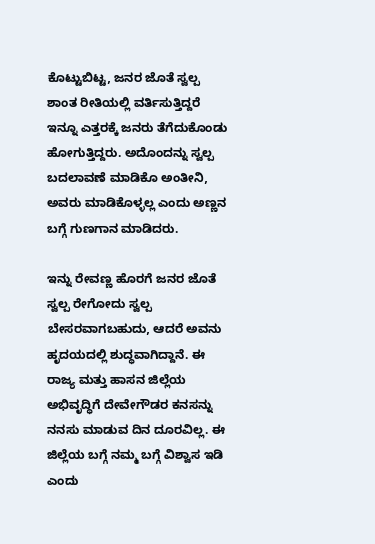ಕೊಟ್ಟುಬಿಟ್ಟ, ಜನರ ಜೊತೆ ಸ್ವಲ್ಪ ಶಾಂತ ರೀತಿಯಲ್ಲಿ ವರ್ತಿಸುತ್ತಿದ್ದರೆ ಇನ್ನೂ ಎತ್ತರಕ್ಕೆ ಜನರು ತೆಗೆದುಕೊಂಡು ಹೋಗುತ್ತಿದ್ದರು. ಅದೊಂದನ್ನು ಸ್ವಲ್ಪ ಬದಲಾವಣೆ ಮಾಡಿಕೊ ಅಂತೀನಿ, ಅವರು ಮಾಡಿಕೊಳ್ಳಲ್ಲ ಎಂದು ಅಣ್ಣನ ಬಗ್ಗೆ ಗುಣಗಾನ ಮಾಡಿದರು.

ಇನ್ನು ರೇವಣ್ಣ ಹೊರಗೆ ಜನರ ಜೊತೆ ಸ್ವಲ್ಪ ರೇಗೋದು ಸ್ವಲ್ಪ ಬೇಸರವಾಗಬಹುದು, ಆದರೆ ಅವನು ಹೃದಯದಲ್ಲಿ ಶುದ್ಧವಾಗಿದ್ದಾನೆ. ಈ ರಾಜ್ಯ ಮತ್ತು ಹಾಸನ ಜಿಲ್ಲೆಯ ಅಭಿವೃದ್ಧಿಗೆ ದೇವೇಗೌಡರ ಕನಸನ್ನು ನನಸು ಮಾಡುವ ದಿನ ದೂರವಿಲ್ಲ. ಈ ಜಿಲ್ಲೆಯ ಬಗ್ಗೆ ನಮ್ಮ ಬಗ್ಗೆ ವಿಶ್ವಾಸ ಇಡಿ ಎಂದು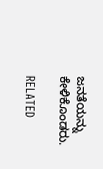ಜನತೆಯನ್ನು ಕೇಳಿಕೊಂಡರು.

RELATED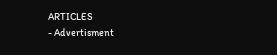ARTICLES
- Advertisment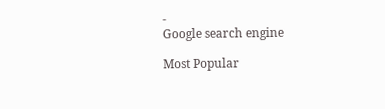-
Google search engine

Most Popular